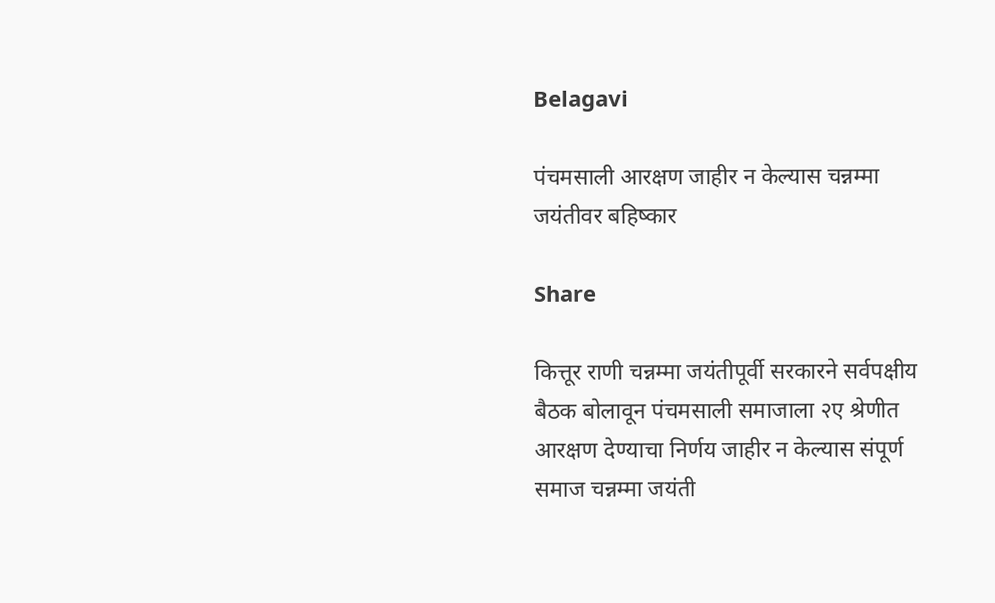Belagavi

पंचमसाली आरक्षण जाहीर न केल्यास चन्नम्मा जयंतीवर बहिष्कार

Share

कित्तूर राणी चन्नम्मा जयंतीपूर्वी सरकारने सर्वपक्षीय बैठक बोलावून पंचमसाली समाजाला २ए श्रेणीत आरक्षण देण्याचा निर्णय जाहीर न केल्यास संपूर्ण समाज चन्नम्मा जयंती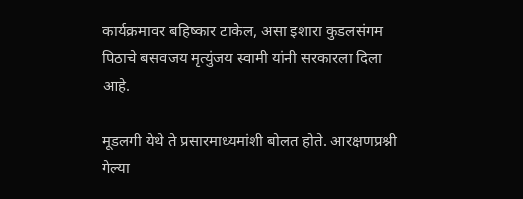कार्यक्रमावर बहिष्कार टाकेल, असा इशारा कुडलसंगम पिठाचे बसवजय मृत्युंजय स्वामी यांनी सरकारला दिला आहे.

मूडलगी येथे ते प्रसारमाध्यमांशी बोलत होते. आरक्षणप्रश्नी गेल्या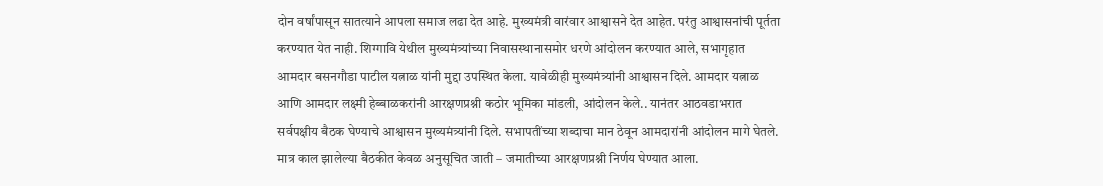दोन वर्षांपासून सातत्याने आपला समाज लढा देत आहे. मुख्यमंत्री वारंवार आश्वासने देत आहेत. परंतु आश्वासनांची पूर्तता करण्यात येत नाही. शिग्गावि येथील मुख्यमंत्र्यांच्या निवासस्थानासमोर धरणे आंदोलन करण्यात आले, सभागृहात आमदार बसनगौडा पाटील यत्नाळ यांनी मुद्दा उपस्थित केला. यावेळीही मुख्यमंत्र्यांनी आश्वासन दिले. आमदार यत्नाळ आणि आमदार लक्ष्मी हेब्बाळकरांनी आरक्षणप्रश्नी कठोर भूमिका मांडली, आंदोलन केले.. यानंतर आठवडाभरात सर्वपक्षीय बैठक घेण्याचे आश्वासन मुख्यमंत्र्यांनी दिले. सभापतींच्या शब्दाचा मान ठेवून आमदारांनी आंदोलन मागे घेतले. मात्र काल झालेल्या बैठकीत केवळ अनुसूचित जाती – जमातीच्या आरक्षणप्रश्नी निर्णय घेण्यात आला.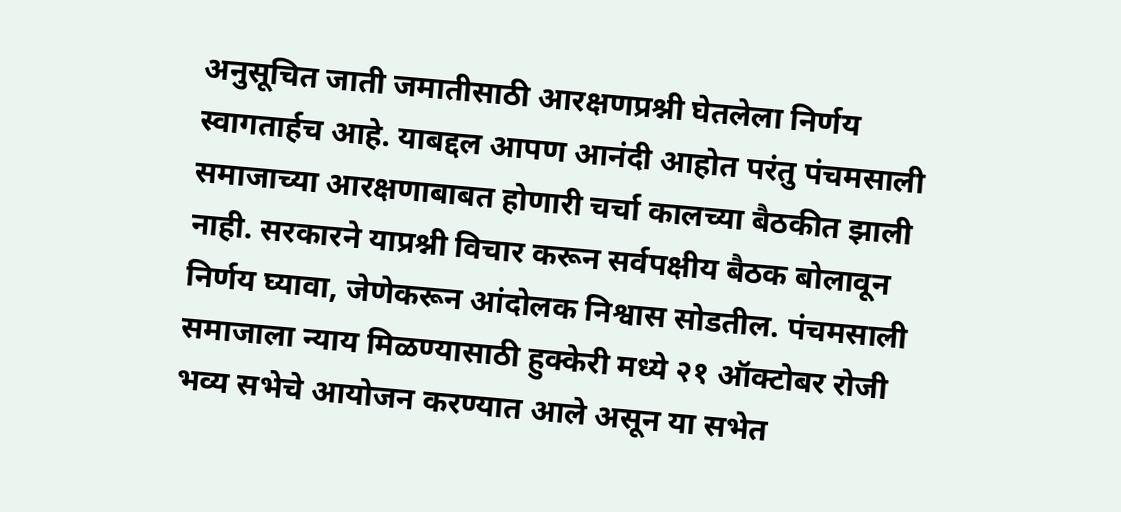अनुसूचित जाती जमातीसाठी आरक्षणप्रश्नी घेतलेला निर्णय स्वागतार्हच आहे. याबद्दल आपण आनंदी आहोत परंतु पंचमसाली समाजाच्या आरक्षणाबाबत होणारी चर्चा कालच्या बैठकीत झाली नाही. सरकारने याप्रश्नी विचार करून सर्वपक्षीय बैठक बोलावून निर्णय घ्यावा, जेणेकरून आंदोलक निश्वास सोडतील. पंचमसाली समाजाला न्याय मिळण्यासाठी हुक्केरी मध्ये २१ ऑक्टोबर रोजी भव्य सभेचे आयोजन करण्यात आले असून या सभेत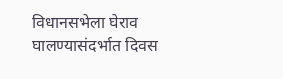विधानसभेला घेराव घालण्यासंदर्भात दिवस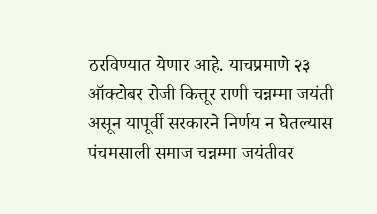ठरविण्यात येणार आहे. याचप्रमाणे २३ ऑक्टोबर रोजी कित्तूर राणी चन्नम्मा जयंती असून यापूर्वी सरकारने निर्णय न घेतल्यास पंचमसाली समाज चन्नम्मा जयंतीवर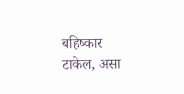बहिष्कार टाकेल, असा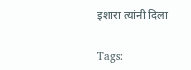इशारा त्यांनी दिला

Tags: